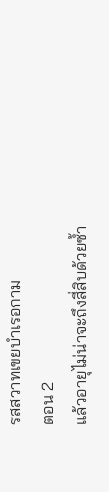รสสวาทเขยบำเรอกาม
ตอน 2
แล้วอายุไม่น่าจะถึงสี่สิบด้วยซ้ำ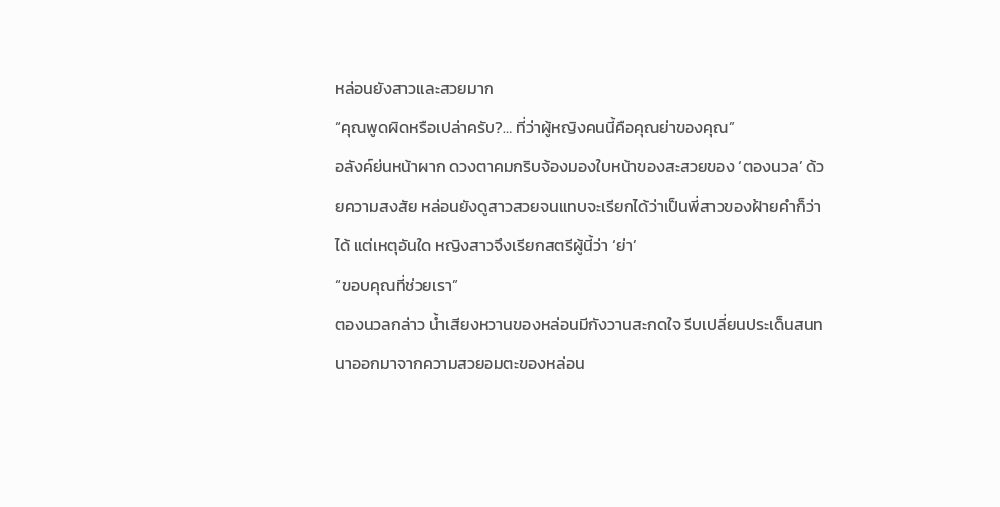หล่อนยังสาวและสวยมาก
“คุณพูดผิดหรือเปล่าครับ?… ที่ว่าผู้หญิงคนนี้คือคุณย่าของคุณ”
อลังค์ย่นหน้าผาก ดวงตาคมกริบจ้องมองใบหน้าของสะสวยของ ‘ตองนวล’ ด้วยความสงสัย หล่อนยังดูสาวสวยจนแทบจะเรียกได้ว่าเป็นพี่สาวของฝ้ายคำก็ว่าได้ แต่เหตุอันใด หญิงสาวจึงเรียกสตรีผู้นี้ว่า ‘ย่า’
“ขอบคุณที่ช่วยเรา”
ตองนวลกล่าว น้ำเสียงหวานของหล่อนมีกังวานสะกดใจ รีบเปลี่ยนประเด็นสนทนาออกมาจากความสวยอมตะของหล่อน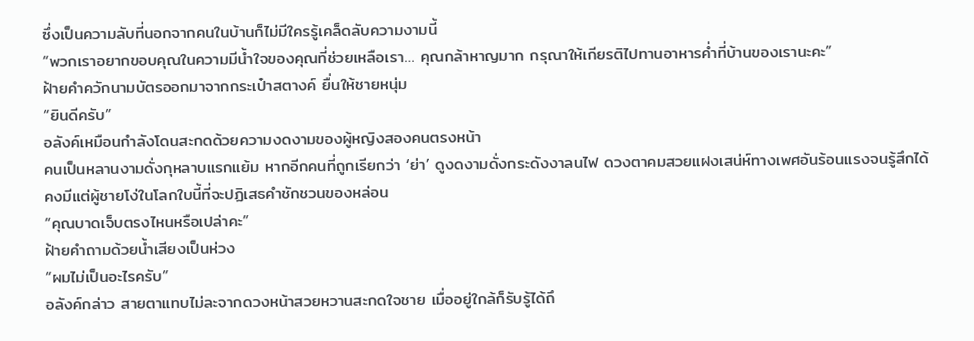ซึ่งเป็นความลับที่นอกจากคนในบ้านก็ไม่มีใครรู้เคล็ดลับความงามนี้
“พวกเราอยากขอบคุณในความมีน้ำใจของคุณที่ช่วยเหลือเรา… คุณกล้าหาญมาก กรุณาให้เกียรติไปทานอาหารค่ำที่บ้านของเรานะคะ”
ฝ้ายคำควักนามบัตรออกมาจากกระเป๋าสตางค์ ยื่นให้ชายหนุ่ม
“ยินดีครับ”
อลังค์เหมือนกำลังโดนสะกดด้วยความงดงามของผู้หญิงสองคนตรงหน้า
คนเป็นหลานงามดั่งกุหลาบแรกแย้ม หากอีกคนที่ถูกเรียกว่า ‘ย่า’ ดูงดงามดั่งกระดังงาลนไฟ ดวงตาคมสวยแฝงเสน่ห์ทางเพศอันร้อนแรงจนรู้สึกได้ คงมีแต่ผู้ชายโง่ในโลกใบนี้ที่จะปฏิเสธคำชักชวนของหล่อน
“คุณบาดเจ็บตรงไหนหรือเปล่าคะ”
ฝ้ายคำถามด้วยน้ำเสียงเป็นห่วง
“ผมไม่เป็นอะไรครับ”
อลังค์กล่าว สายตาแทบไม่ละจากดวงหน้าสวยหวานสะกดใจชาย เมื่ออยู่ใกล้ก็รับรู้ได้ถึ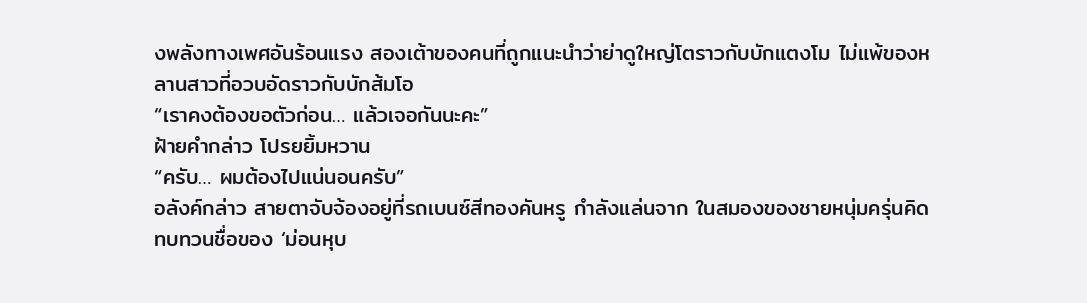งพลังทางเพศอันร้อนแรง สองเต้าของคนที่ถูกแนะนำว่าย่าดูใหญ่โตราวกับบักแตงโม ไม่แพ้ของหลานสาวที่อวบอัดราวกับบักส้มโอ
“เราคงต้องขอตัวก่อน… แล้วเจอกันนะคะ”
ฝ้ายคำกล่าว โปรยยิ้มหวาน
“ครับ… ผมต้องไปแน่นอนครับ”
อลังค์กล่าว สายตาจับจ้องอยู่ที่รถเบนซ์สีทองคันหรู กำลังแล่นจาก ในสมองของชายหนุ่มครุ่นคิดทบทวนชื่อของ ‘ม่อนหุบ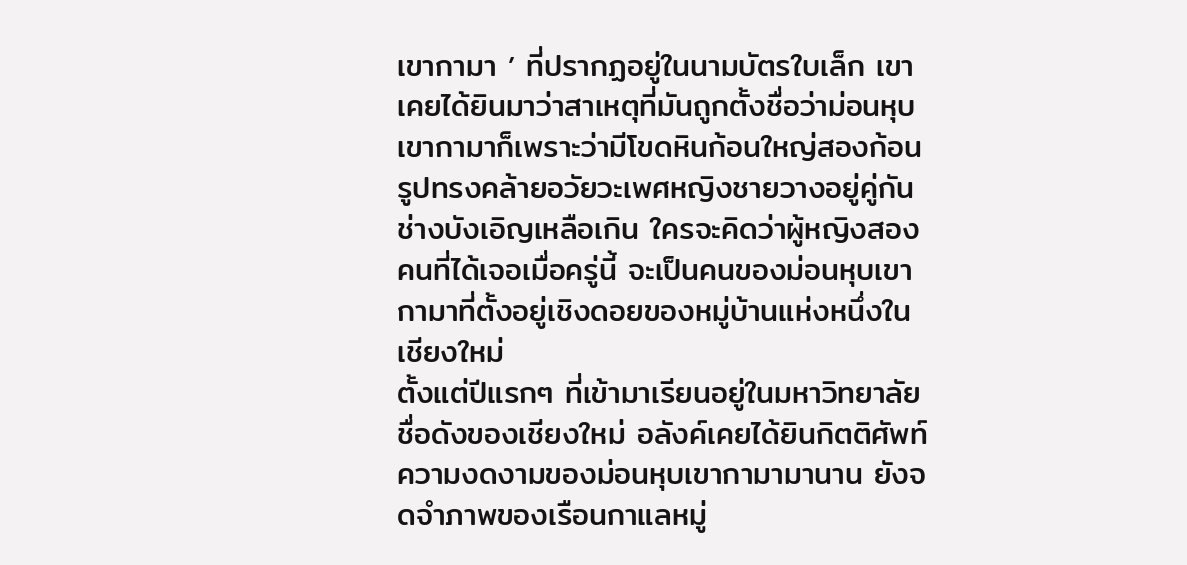เขากามา ’ ที่ปรากฏอยู่ในนามบัตรใบเล็ก เขาเคยได้ยินมาว่าสาเหตุที่มันถูกตั้งชื่อว่าม่อนหุบเขากามาก็เพราะว่ามีโขดหินก้อนใหญ่สองก้อน รูปทรงคล้ายอวัยวะเพศหญิงชายวางอยู่คู่กัน
ช่างบังเอิญเหลือเกิน ใครจะคิดว่าผู้หญิงสองคนที่ได้เจอเมื่อครู่นี้ จะเป็นคนของม่อนหุบเขากามาที่ตั้งอยู่เชิงดอยของหมู่บ้านแห่งหนึ่งในเชียงใหม่
ตั้งแต่ปีแรกๆ ที่เข้ามาเรียนอยู่ในมหาวิทยาลัยชื่อดังของเชียงใหม่ อลังค์เคยได้ยินกิตติศัพท์ความงดงามของม่อนหุบเขากามามานาน ยังจดจำภาพของเรือนกาแลหมู่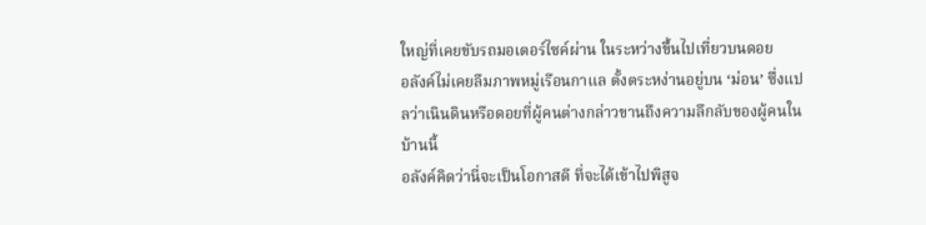ใหญ่ที่เคยขับรถมอเตอร์ไซค์ผ่าน ในระหว่างขึ้นไปเที่ยวบนดอย
อลังค์ไม่เคยลืมภาพหมู่เรือนกาแล ตั้งตระหง่านอยู่บน ‘ม่อน’ ซึ่งแปลว่าเนินดินหรือดอยที่ผู้คนต่างกล่าวขานถึงความลึกลับของผู้คนในบ้านนี้
อลังค์คิดว่านี่จะเป็นโอกาสดี ที่จะได้เข้าไปพิสูจ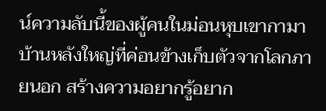น์ความลับนี้ของผู้คนในม่อนหุบเขากามา บ้านหลังใหญ่ที่ค่อนข้างเก็บตัวจากโลกภายนอก สร้างความอยากรู้อยาก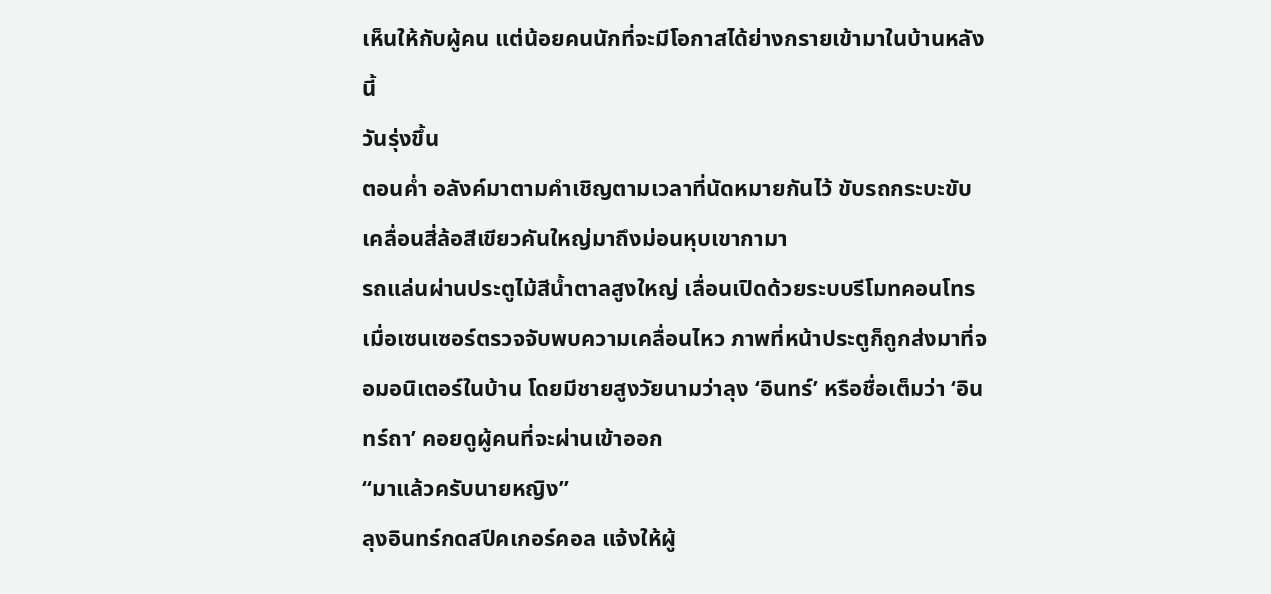เห็นให้กับผู้คน แต่น้อยคนนักที่จะมีโอกาสได้ย่างกรายเข้ามาในบ้านหลังนี้
วันรุ่งขึ้น
ตอนค่ำ อลังค์มาตามคำเชิญตามเวลาที่นัดหมายกันไว้ ขับรถกระบะขับเคลื่อนสี่ล้อสีเขียวคันใหญ่มาถึงม่อนหุบเขากามา
รถแล่นผ่านประตูไม้สีน้ำตาลสูงใหญ่ เลื่อนเปิดด้วยระบบรีโมทคอนโทร เมื่อเซนเซอร์ตรวจจับพบความเคลื่อนไหว ภาพที่หน้าประตูก็ถูกส่งมาที่จอมอนิเตอร์ในบ้าน โดยมีชายสูงวัยนามว่าลุง ‘อินทร์’ หรือชื่อเต็มว่า ‘อินทร์ถา’ คอยดูผู้คนที่จะผ่านเข้าออก
“มาแล้วครับนายหญิง”
ลุงอินทร์กดสปีคเกอร์คอล แจ้งให้ผู้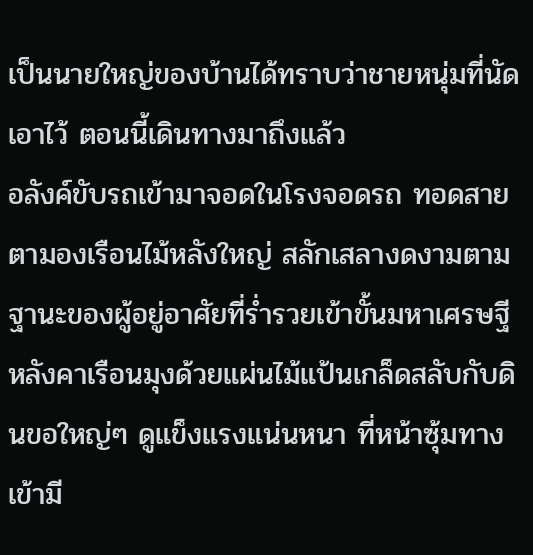เป็นนายใหญ่ของบ้านได้ทราบว่าชายหนุ่มที่นัดเอาไว้ ตอนนี้เดินทางมาถึงแล้ว
อลังค์ขับรถเข้ามาจอดในโรงจอดรถ ทอดสายตามองเรือนไม้หลังใหญ่ สลักเสลางดงามตามฐานะของผู้อยู่อาศัยที่ร่ำรวยเข้าขั้นมหาเศรษฐี หลังคาเรือนมุงด้วยแผ่นไม้แป้นเกล็ดสลับกับดินขอใหญ่ๆ ดูแข็งแรงแน่นหนา ที่หน้าซุ้มทางเข้ามี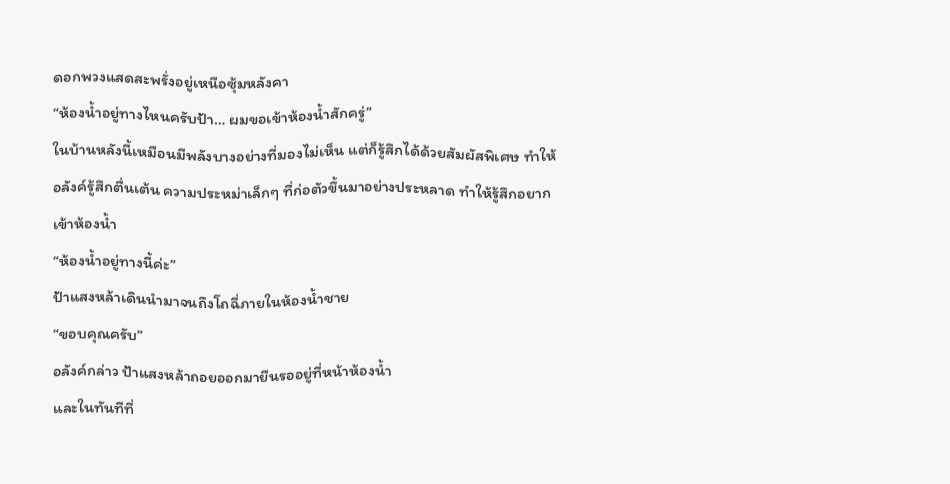ดอกพวงแสดสะพรั่งอยู่เหนือซุ้มหลังคา
“ห้องน้ำอยู่ทางไหนครับป้า… ผมขอเข้าห้องน้ำสักครู่”
ในบ้านหลังนี้เหมือนมีพลังบางอย่างที่มองไม่เห็น แต่ก็รู้สึกได้ด้วยสัมผัสพิเศษ ทำให้อลังค์รู้สึกตื่นเต้น ความประหม่าเล็กๆ ที่ก่อตัวขึ้นมาอย่างประหลาด ทำให้รู้สึกอยากเข้าห้องน้ำ
“ห้องน้ำอยู่ทางนี้ค่ะ”
ป้าแสงหล้าเดินนำมาจนถึงโถฉี่ภายในห้องน้ำชาย
“ขอบคุณครับ”
อลังค์กล่าว ป้าแสงหล้าถอยออกมายืนรออยู่ที่หน้าห้องน้ำ
และในทันทีที่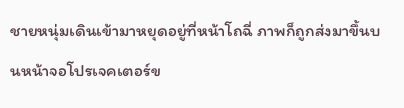ชายหนุ่มเดินเข้ามาหยุดอยู่ที่หน้าโถฉี่ ภาพก็ถูกส่งมาขึ้นบนหน้าจอโปรเจคเตอร์ข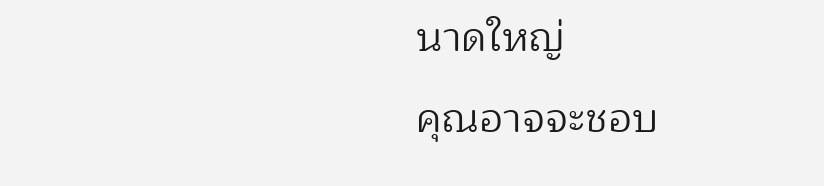นาดใหญ่
คุณอาจจะชอบ